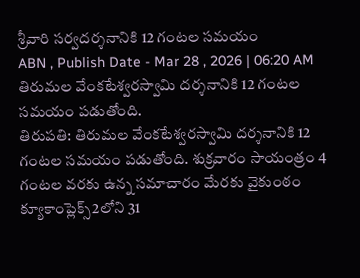శ్రీవారి సర్వదర్శనానికి 12 గంటల సమయం
ABN , Publish Date - Mar 28 , 2026 | 06:20 AM
తిరుమల వేంకటేశ్వరస్వామి దర్శనానికి 12 గంటల సమయం పడుతోంది.
తిరుపతి: తిరుమల వేంకటేశ్వరస్వామి దర్శనానికి 12 గంటల సమయం పడుతోంది. శుక్రవారం సాయంత్రం 4 గంటల వరకు ఉన్న సమాచారం మేరకు వైకుంఠం క్యూకాంప్లెక్స్2లోని 31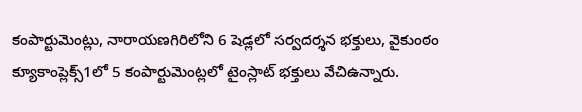కంపార్టుమెంట్లు, నారాయణగిరిలోని 6 షెడ్లలో సర్వదర్శన భక్తులు, వైకుంఠం క్యూకాంప్లెక్స్1లో 5 కంపార్టుమెంట్లలో టైంస్లాట్ భక్తులు వేచిఉన్నారు.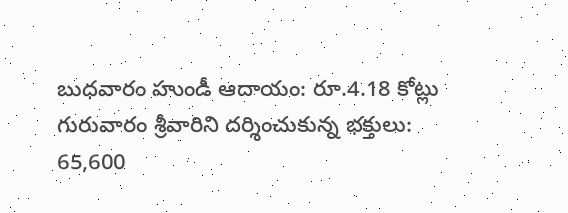బుధవారం హుండీ ఆదాయం: రూ.4.18 కోట్లు
గురువారం శ్రీవారిని దర్శించుకున్న భక్తులు: 65,600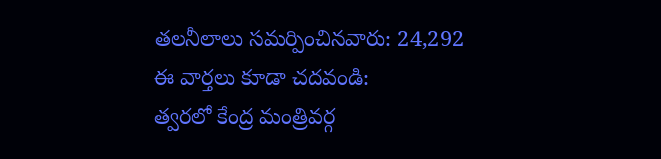తలనీలాలు సమర్పించినవారు: 24,292
ఈ వార్తలు కూడా చదవండి:
త్వరలో కేంద్ర మంత్రివర్గ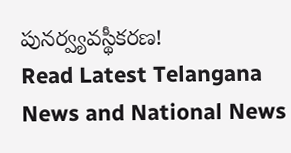పునర్వ్యవస్థీకరణ!
Read Latest Telangana News and National News